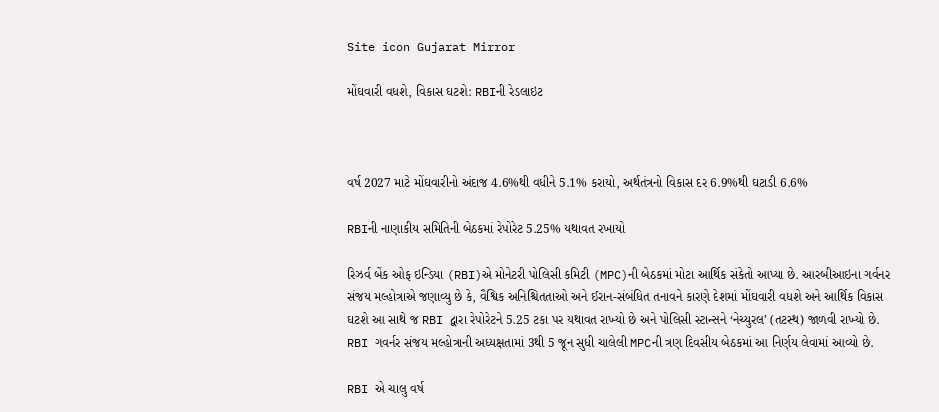Site icon Gujarat Mirror

મોંઘવારી વધશે, વિકાસ ઘટશે: RBIની રેડલાઇટ



વર્ષ 2027 માટે મોંઘવારીનો અંદાજ 4.6%થી વધીને 5.1% કરાયો, અર્થતંત્રનો વિકાસ દર 6.9%થી ઘટાડી 6.6%

RBIની નાણાકીય સમિતિની બેઠકમાં રેપોરેટ 5.25% યથાવત રખાયો

રિઝર્વ બેંક ઓફ ઇન્ડિયા (RBI)એ મોનેટરી પોલિસી કમિટી (MPC)ની બેઠકમાં મોટા આર્થિક સંકેતો આપ્યા છે. આરબીઆઇના ગર્વનર સંજય મલ્હોત્રાએ જણાવ્યુ છે કે, વૈશ્વિક અનિશ્ચિતતાઓ અને ઈરાન-સંબંધિત તનાવને કારણે દેશમાં મોંઘવારી વધશે અને આર્થિક વિકાસ ઘટશે આ સાથે જ RBI દ્વારા રેપોરેટને 5.25 ટકા પર યથાવત રાખ્યો છે અને પોલિસી સ્ટાન્સને ‘નેચ્યુરલ’ (તટસ્થ) જાળવી રાખ્યો છે. RBI ગવર્નર સંજય મલ્હોત્રાની અધ્યક્ષતામાં 3થી 5 જૂન સુધી ચાલેલી MPCની ત્રણ દિવસીય બેઠકમાં આ નિર્ણય લેવામાં આવ્યો છે.

RBI એ ચાલુ વર્ષ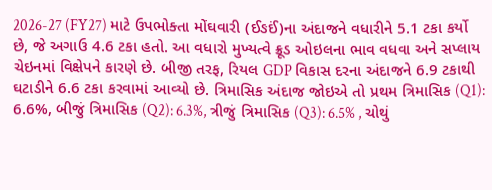2026-27 (FY27) માટે ઉપભોક્તા મોંઘવારી (ઈઙઈં)ના અંદાજને વધારીને 5.1 ટકા કર્યો છે, જે અગાઉ 4.6 ટકા હતો. આ વધારો મુખ્યત્વે ક્રૂડ ઓઇલના ભાવ વધવા અને સપ્લાય ચેઇનમાં વિક્ષેપને કારણે છે. બીજી તરફ, રિયલ GDP વિકાસ દરના અંદાજને 6.9 ટકાથી ઘટાડીને 6.6 ટકા કરવામાં આવ્યો છે. ત્રિમાસિક અંદાજ જોઇએ તો પ્રથમ ત્રિમાસિક (Q1): 6.6%, બીજું ત્રિમાસિક (Q2): 6.3%, ત્રીજું ત્રિમાસિક (Q3): 6.5% , ચોથું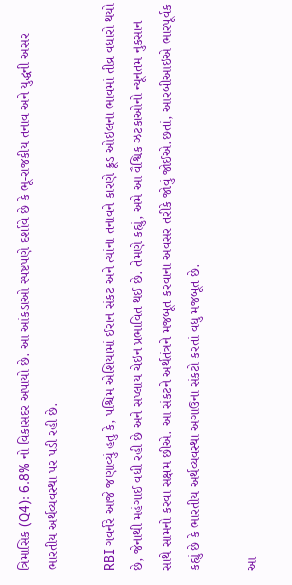ત્રિમાસિક (Q4): 6.8% નો વિકાસદર અપાયો છે. આ આંકડાઓ સ્પષ્ટપણે દર્શાવે છે કે ભૂ-રાજકીય તનાવ અને યુદ્ધની અસર ભારતીય અર્થવ્યવસ્થા પર પડી રહી છે.

RBI ગવર્નરે આજે જણાવ્યું હતુ કે, પશ્ચિમ એશિયામાં ઈરાન સંકટ અને ત્યાંના તનાવને કારણે ક્રૂડ ઓઇલના ભાવમાં તીવ્ર વધારો થયો છે, જેનાથી મહંગાઈ વધી રહી છે અને સપ્લાય ચેઇન પ્રભાવિત થઈ છે. તેમણે કહ્યું, અમે આ વૈશ્વિક ઝટકાઓનો ન્યૂનતમ નુકસાન સાથે સામનો કરવા સક્ષમ છીએ. આ સંકટને અર્થતંત્રને મજબૂત કરવાના અવસર તરીકે જોવું જોઈએ.છતાં, આરબીઆઇએ ભારપૂર્વક કહ્યું છે કે ભારતીય અર્થવ્યવસ્થા અગાઉના સંકટો કરતાં વધુ મજબૂત છે.

આ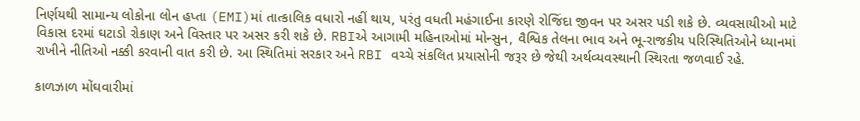નિર્ણયથી સામાન્ય લોકોના લોન હપ્તા (EMI)માં તાત્કાલિક વધારો નહીં થાય, પરંતુ વધતી મહંગાઈના કારણે રોજિંદા જીવન પર અસર પડી શકે છે. વ્યવસાયીઓ માટે વિકાસ દરમાં ઘટાડો રોકાણ અને વિસ્તાર પર અસર કરી શકે છે. RBIએ આગામી મહિનાઓમાં મોન્સુન, વૈશ્વિક તેલના ભાવ અને ભૂ-રાજકીય પરિસ્થિતિઓને ધ્યાનમાં રાખીને નીતિઓ નક્કી કરવાની વાત કરી છે. આ સ્થિતિમાં સરકાર અને RBI વચ્ચે સંકલિત પ્રયાસોની જરૂર છે જેથી અર્થવ્યવસ્થાની સ્થિરતા જળવાઈ રહે.

કાળઝાળ મોંઘવારીમાં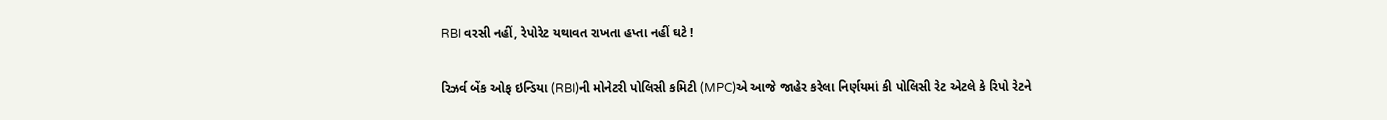RBI વરસી નહીં, રેપોરેટ યથાવત રાખતા હપ્તા નહીં ઘટે !

રિઝર્વ બેંક ઓફ ઇન્ડિયા (RBI)ની મોનેટરી પોલિસી કમિટી (MPC)એ આજે જાહેર કરેલા નિર્ણયમાં કી પોલિસી રેટ એટલે કે રિપો રેટને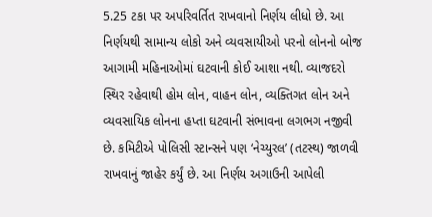5.25 ટકા પર અપરિવર્તિત રાખવાનો નિર્ણય લીધો છે. આ નિર્ણયથી સામાન્ય લોકો અને વ્યવસાયીઓ પરનો લોનનો બોજ આગામી મહિનાઓમાં ઘટવાની કોઈ આશા નથી. વ્યાજદરો સ્થિર રહેવાથી હોમ લોન, વાહન લોન, વ્યક્તિગત લોન અને વ્યવસાયિક લોનના હપ્તા ઘટવાની સંભાવના લગભગ નજીવી છે. કમિટીએ પોલિસી સ્ટાન્સને પણ ‘નેચ્યુરલ’ (તટસ્થ) જાળવી રાખવાનું જાહેર કર્યું છે. આ નિર્ણય અગાઉની આપેલી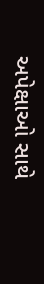અપેક્ષાઓ સાથે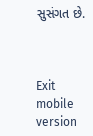સુસંગત છે.



Exit mobile version